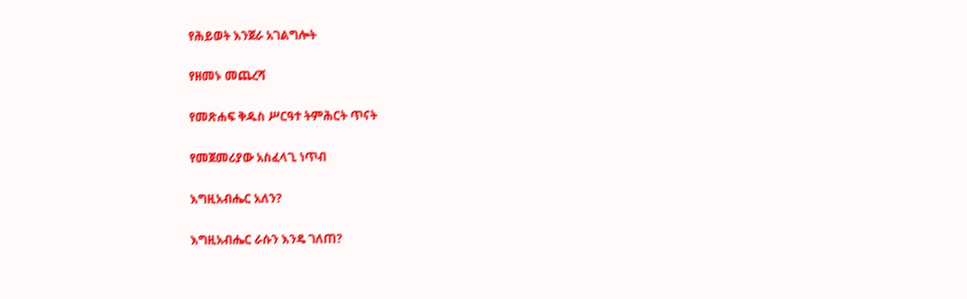የሕይወት እንጀራ አገልግሎት

የዘመኑ መጨረሻ

የመጽሐፍ ቅዱስ ሥርዓተ ትምሕርት ጥናት

የመጀመሪያው አስፈላጊ ነጥብ

እግዚአብሔር አለን?

እግዚአብሔር ራሱን እንዴ ገለጠ?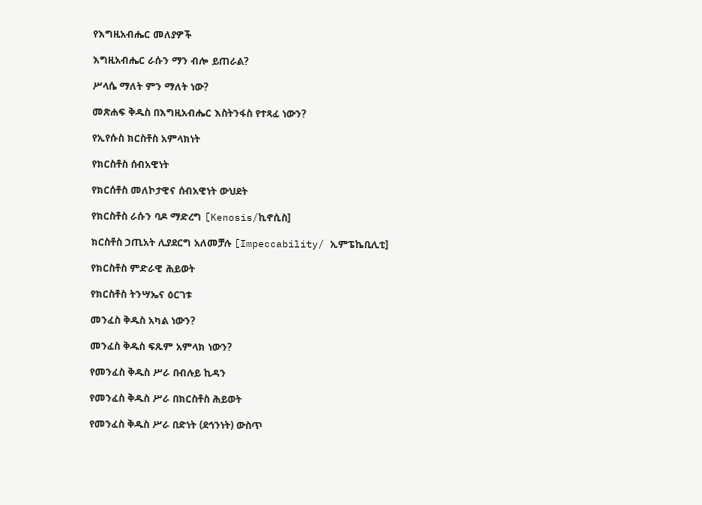የእግዚአብሔር መለያዎች

እግዚአብሔር ራሱን ማን ብሎ ይጠራል?

ሥላሴ ማለት ምን ማለት ነው?

መጽሐፍ ቅዱስ በእግዚአብሔር እስትንፋስ የተጻፈ ነውን?

የኢየሱስ ክርስቶስ አምላክነት

የክርስቶስ ሰብአዊነት

የክርሰቶስ መለኮታዊና ሰብአዊነት ውህደት

የክርስቶስ ራሱን ባዶ ማድረግ [Kenosis/ኪኖሲስ]

ክርስቶስ ኃጢአት ሊያደርግ አለመቻሉ [Impeccability/ ኢምፔኬቢሊቲ]

የክርስቶስ ምድራዊ ሕይወት

የክርስቶስ ትንሣኤና ዕርገቱ

መንፈስ ቅዱስ አካል ነውን?

መንፈስ ቅዱስ ፍጹም አምላክ ነውን?

የመንፈስ ቅዱስ ሥራ በብሉይ ኪዳን

የመንፈስ ቅዱስ ሥራ በክርስቶስ ሕይወት

የመንፈስ ቅዱስ ሥራ በድነት (ደኅንነት) ውስጥ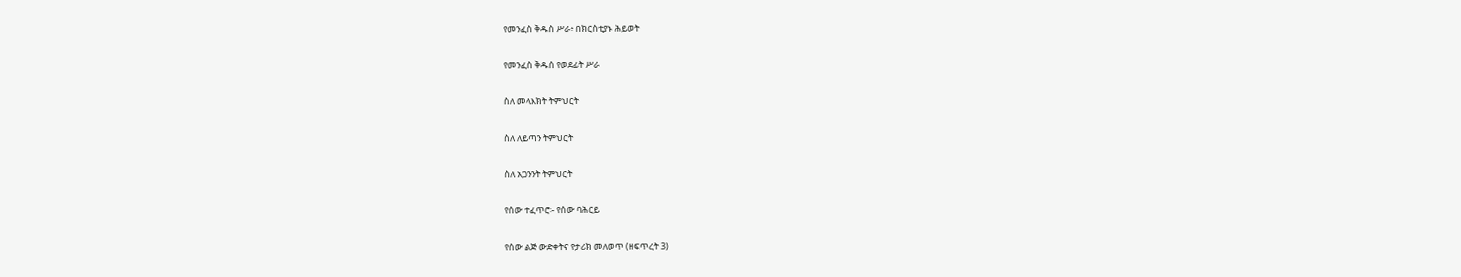የመንፈስ ቅዱስ ሥራ፥ በክርስቲያኑ ሕይወት

የመንፈስ ቅዱሰ የወደፊት ሥራ

ስለ መላእክት ትምህርት

ስለ ለይጣን ትምህርት

ስለ አጋንንት ትምህርት

የሰው ተፈጥሮ፡- የሰው ባሕርይ

የሰው ልጅ ውድቀትና የታሪክ መለወጥ (ዘፍጥረት 3)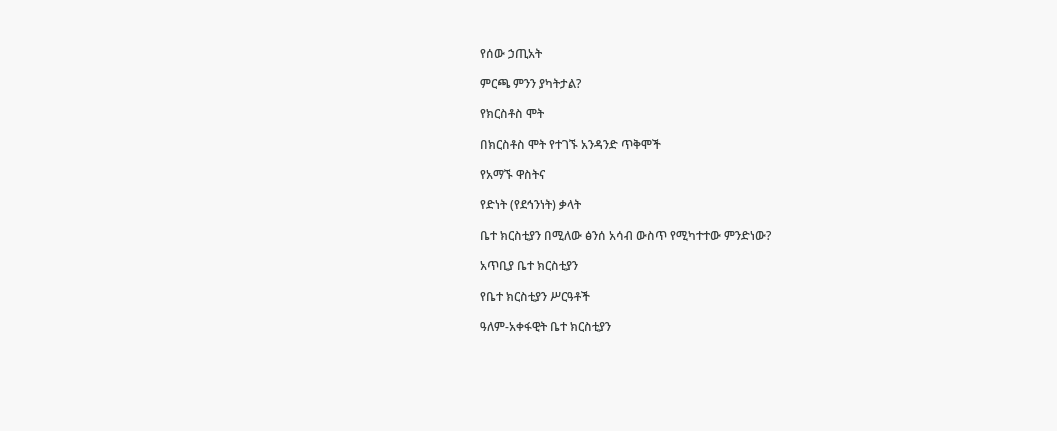የሰው ኃጢአት

ምርጫ ምንን ያካትታል?

የክርስቶስ ሞት

በክርስቶስ ሞት የተገኙ አንዳንድ ጥቅሞች

የአማኙ ዋስትና

የድነት (የደኅንነት) ቃላት

ቤተ ክርስቲያን በሚለው ፅንሰ አሳብ ውስጥ የሚካተተው ምንድነው?

አጥቢያ ቤተ ክርስቲያን

የቤተ ክርስቲያን ሥርዓቶች

ዓለም-አቀፋዊት ቤተ ክርስቲያን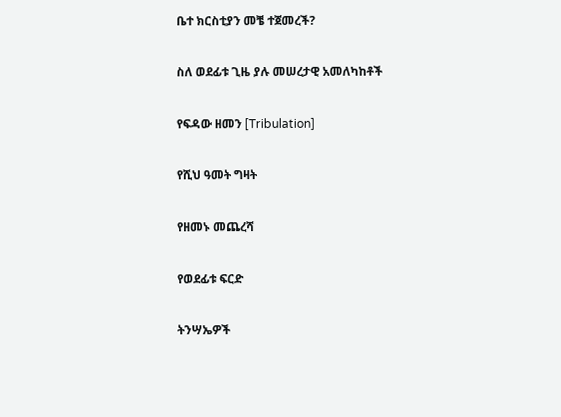ቤተ ክርስቲያን መቼ ተጀመረች?

ስለ ወደፊቱ ጊዜ ያሉ መሠረታዊ አመለካከቶች

የፍዳው ዘመን [Tribulation]

የሺህ ዓመት ግዛት

የዘመኑ መጨረሻ

የወደፊቱ ፍርድ

ትንሣኤዎች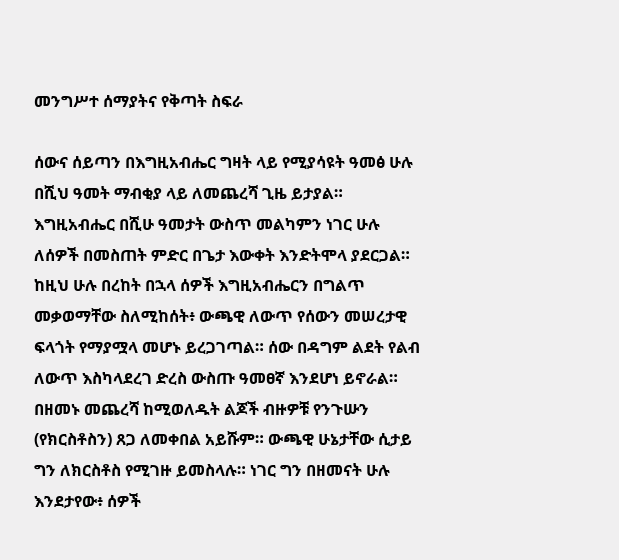መንግሥተ ሰማያትና የቅጣት ስፍራ

ሰውና ሰይጣን በእግዚአብሔር ግዛት ላይ የሚያሳዩት ዓመፅ ሁሉ በሺህ ዓመት ማብቂያ ላይ ለመጨረሻ ጊዜ ይታያል። እግዚአብሔር በሺሁ ዓመታት ውስጥ መልካምን ነገር ሁሉ ለሰዎች በመስጠት ምድር በጌታ እውቀት እንድትሞላ ያደርጋል። ከዚህ ሁሉ በረከት በኋላ ሰዎች እግዚአብሔርን በግልጥ መቃወማቸው ስለሚከሰት፥ ውጫዊ ለውጥ የሰውን መሠረታዊ ፍላጎት የማያሟላ መሆኑ ይረጋገጣል። ሰው በዳግም ልደት የልብ ለውጥ እስካላደረገ ድረስ ውስጡ ዓመፀኛ እንደሆነ ይኖራል። በዘመኑ መጨረሻ ከሚወለዱት ልጆች ብዙዎቹ የንጉሡን (የክርስቶስን) ጸጋ ለመቀበል አይሹም። ውጫዊ ሁኔታቸው ሲታይ ግን ለክርስቶስ የሚገዙ ይመስላሉ። ነገር ግን በዘመናት ሁሉ እንደታየው፥ ሰዎች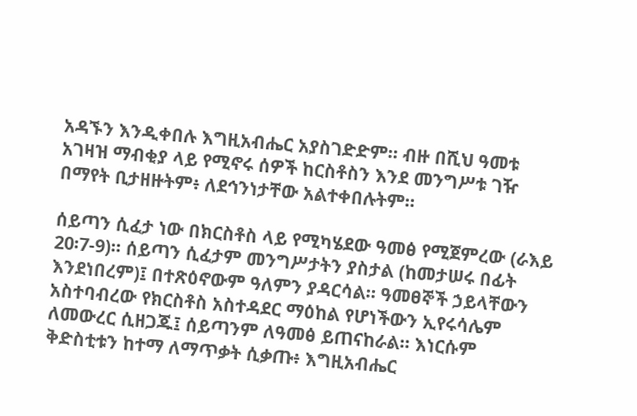አዳኙን እንዲቀበሉ እግዚአብሔር አያስገድድም። ብዙ በሺህ ዓመቱ አገዛዝ ማብቂያ ላይ የሚኖሩ ሰዎች ከርስቶስን እንደ መንግሥቱ ገዥ በማየት ቢታዘዙትም፥ ለደኅንነታቸው አልተቀበሉትም።

ሰይጣን ሲፈታ ነው በክርስቶስ ላይ የሚካሄደው ዓመፅ የሚጀምረው (ራእይ 20፡7-9)። ሰይጣን ሲፈታም መንግሥታትን ያስታል (ከመታሠሩ በፊት እንደነበረም)፤ በተጽዕኖውም ዓለምን ያዳርሳል። ዓመፀኞች ኃይላቸውን አስተባብረው የክርስቶስ አስተዳደር ማዕከል የሆነችውን ኢየሩሳሌም ለመውረር ሲዘጋጁ፤ ሰይጣንም ለዓመፅ ይጠናከራል። እነርሱም ቅድስቲቱን ከተማ ለማጥቃት ሲቃጡ፥ እግዚአብሔር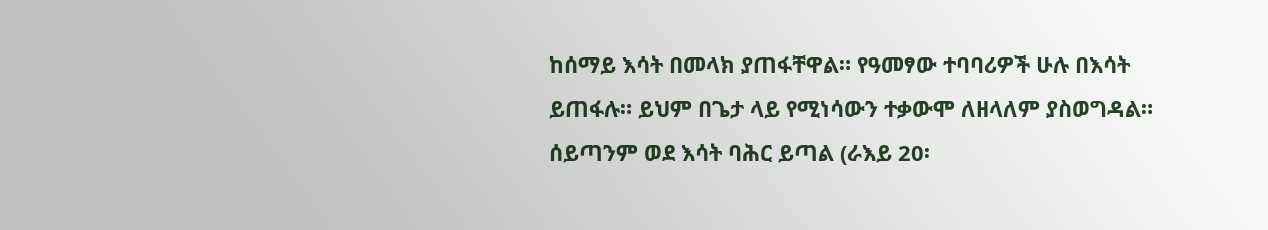ከሰማይ እሳት በመላክ ያጠፋቸዋል። የዓመፃው ተባባሪዎች ሁሉ በእሳት ይጠፋሉ። ይህም በጌታ ላይ የሚነሳውን ተቃውሞ ለዘላለም ያስወግዳል። ሰይጣንም ወደ እሳት ባሕር ይጣል (ራእይ 20፡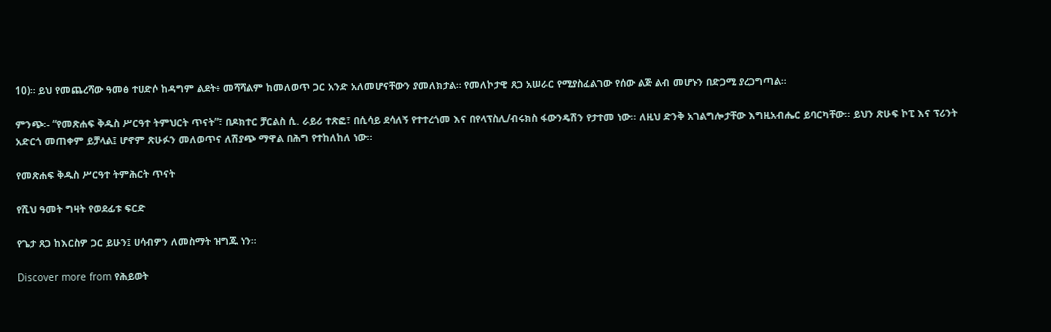10)። ይህ የመጨረሻው ዓመፅ ተሀድሶ ከዳግም ልደት፥ መሻሻልም ከመለወጥ ጋር አንድ አለመሆናቸውን ያመለክታል። የመለኮታዊ ጸጋ አሠራር የሚያስፈልገው የሰው ልጅ ልብ መሆኑን በድጋሚ ያረጋግጣል።

ምንጭ፡- “የመጽሐፍ ቅዱስ ሥርዓተ ትምህርት ጥናት”፣ በዶክተር ቻርልስ ሲ. ራይሪ ተጽፎ፣ በሲሳይ ደሳለኝ የተተረጎመ እና በየላፕስሊ/ብሩክስ ፋውንዴሽን የታተመ ነው፡፡ ለዚህ ድንቅ አገልግሎታቸው እግዚአብሔር ይባርካቸው፡፡ ይህን ጽሁፍ ኮፒ እና ፕሪንት አድርጎ መጠቀም ይቻላል፤ ሆኖም ጽሁፉን መለወጥና ለሽያጭ ማዋል በሕግ የተከለከለ ነው፡፡

የመጽሐፍ ቅዱስ ሥርዓተ ትምሕርት ጥናት

የሺህ ዓመት ግዛት የወደፊቱ ፍርድ

የጌታ ጸጋ ከእርስዎ ጋር ይሁን፤ ሀሳብዎን ለመስማት ዝግጁ ነን።

Discover more from የሕይወት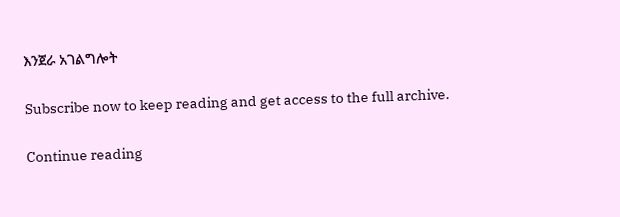እንጀራ አገልግሎት

Subscribe now to keep reading and get access to the full archive.

Continue reading